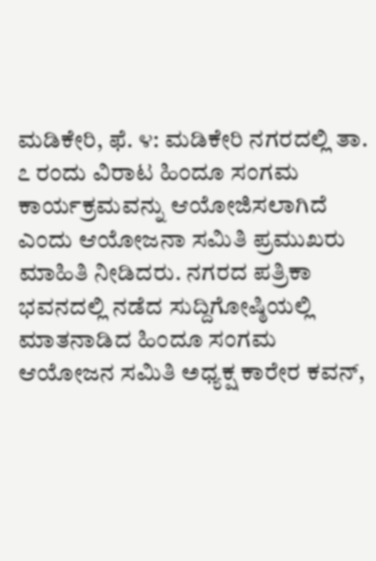ಮಡಿಕೇರಿ, ಫೆ. ೪: ಮಡಿಕೇರಿ ನಗರದಲ್ಲಿ ತಾ. ೭ ರಂದು ವಿರಾಟ ಹಿಂದೂ ಸಂಗಮ ಕಾರ್ಯಕ್ರಮವನ್ನು ಆಯೋಜಿಸಲಾಗಿದೆ ಎಂದು ಆಯೋಜನಾ ಸಮಿತಿ ಪ್ರಮುಖರು ಮಾಹಿತಿ ನೀಡಿದರು. ನಗರದ ಪತ್ರಿಕಾ ಭವನದಲ್ಲಿ ನಡೆದ ಸುದ್ದಿಗೋಷ್ಠಿಯಲ್ಲಿ ಮಾತನಾಡಿದ ಹಿಂದೂ ಸಂಗಮ ಆಯೋಜನ ಸಮಿತಿ ಅಧ್ಯಕ್ಷ ಕಾರೇರ ಕವನ್,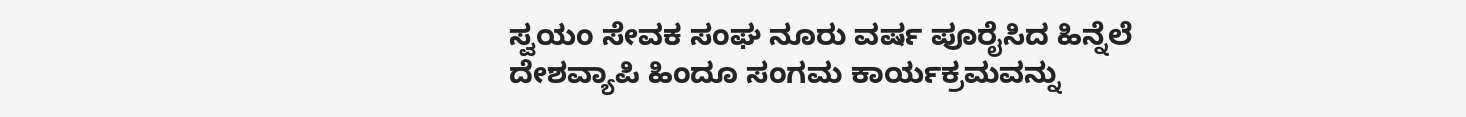ಸ್ವಯಂ ಸೇವಕ ಸಂಘ ನೂರು ವರ್ಷ ಪೂರೈಸಿದ ಹಿನ್ನೆಲೆ ದೇಶವ್ಯಾಪಿ ಹಿಂದೂ ಸಂಗಮ ಕಾರ್ಯಕ್ರಮವನ್ನು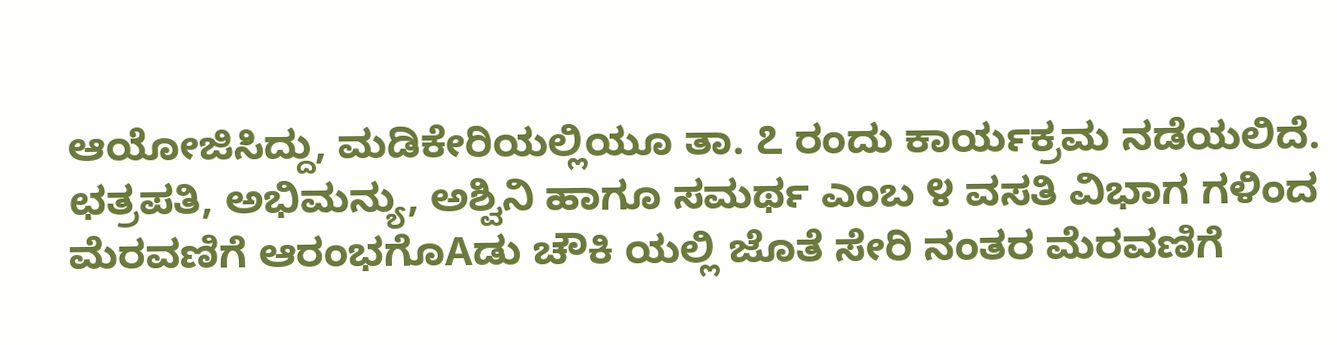ಆಯೋಜಿಸಿದ್ದು, ಮಡಿಕೇರಿಯಲ್ಲಿಯೂ ತಾ. ೭ ರಂದು ಕಾರ್ಯಕ್ರಮ ನಡೆಯಲಿದೆ. ಛತ್ರಪತಿ, ಅಭಿಮನ್ಯು, ಅಶ್ವಿನಿ ಹಾಗೂ ಸಮರ್ಥ ಎಂಬ ೪ ವಸತಿ ವಿಭಾಗ ಗಳಿಂದ ಮೆರವಣಿಗೆ ಆರಂಭಗೊAಡು ಚೌಕಿ ಯಲ್ಲಿ ಜೊತೆ ಸೇರಿ ನಂತರ ಮೆರವಣಿಗೆ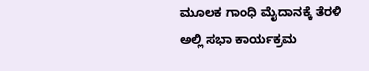ಮೂಲಕ ಗಾಂಧಿ ಮೈದಾನಕ್ಕೆ ತೆರಳಿ ಅಲ್ಲಿ ಸಭಾ ಕಾರ್ಯಕ್ರಮ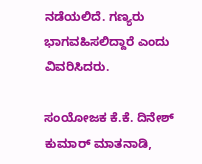ನಡೆಯಲಿದೆ. ಗಣ್ಯರು ಭಾಗವಹಿಸಲಿದ್ದಾರೆ ಎಂದು ವಿವರಿಸಿದರು.

ಸಂಯೋಜಕ ಕೆ.ಕೆ. ದಿನೇಶ್ ಕುಮಾರ್ ಮಾತನಾಡಿ,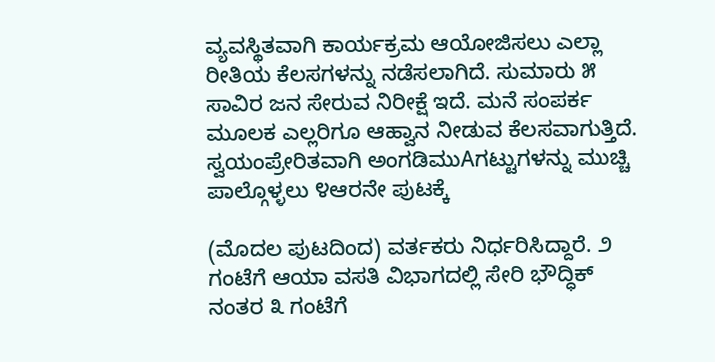ವ್ಯವಸ್ಥಿತವಾಗಿ ಕಾರ್ಯಕ್ರಮ ಆಯೋಜಿಸಲು ಎಲ್ಲಾ ರೀತಿಯ ಕೆಲಸಗಳನ್ನು ನಡೆಸಲಾಗಿದೆ. ಸುಮಾರು ೫ ಸಾವಿರ ಜನ ಸೇರುವ ನಿರೀಕ್ಷೆ ಇದೆ. ಮನೆ ಸಂಪರ್ಕ ಮೂಲಕ ಎಲ್ಲರಿಗೂ ಆಹ್ವಾನ ನೀಡುವ ಕೆಲಸವಾಗುತ್ತಿದೆ. ಸ್ವಯಂಪ್ರೇರಿತವಾಗಿ ಅಂಗಡಿಮುAಗಟ್ಟುಗಳನ್ನು ಮುಚ್ಚಿ ಪಾಲ್ಗೊಳ್ಳಲು ೪ಆರನೇ ಪುಟಕ್ಕೆ

(ಮೊದಲ ಪುಟದಿಂದ) ವರ್ತಕರು ನಿರ್ಧರಿಸಿದ್ದಾರೆ. ೨ ಗಂಟೆಗೆ ಆಯಾ ವಸತಿ ವಿಭಾಗದಲ್ಲಿ ಸೇರಿ ಭೌದ್ಧಿಕ್ ನಂತರ ೩ ಗಂಟೆಗೆ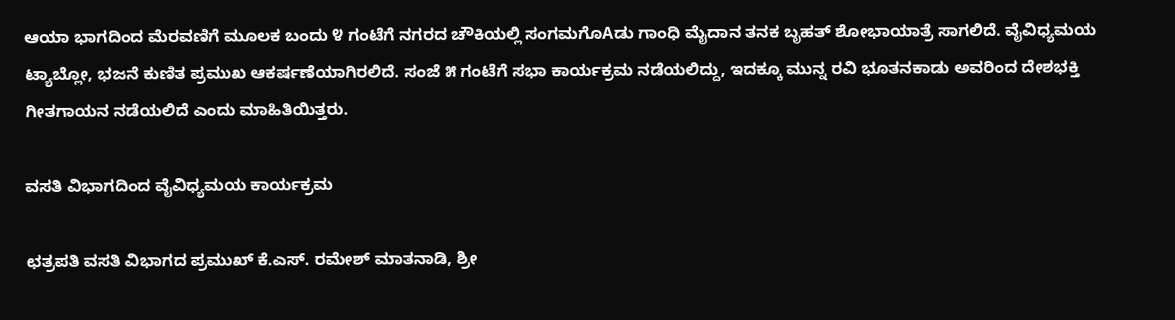ಆಯಾ ಭಾಗದಿಂದ ಮೆರವಣಿಗೆ ಮೂಲಕ ಬಂದು ೪ ಗಂಟೆಗೆ ನಗರದ ಚೌಕಿಯಲ್ಲಿ ಸಂಗಮಗೊAಡು ಗಾಂಧಿ ಮೈದಾನ ತನಕ ಬೃಹತ್ ಶೋಭಾಯಾತ್ರೆ ಸಾಗಲಿದೆ. ವೈವಿಧ್ಯಮಯ ಟ್ಯಾಬ್ಲೋ, ಭಜನೆ ಕುಣಿತ ಪ್ರಮುಖ ಆಕರ್ಷಣೆಯಾಗಿರಲಿದೆ. ಸಂಜೆ ೫ ಗಂಟೆಗೆ ಸಭಾ ಕಾರ್ಯಕ್ರಮ ನಡೆಯಲಿದ್ದು, ಇದಕ್ಕೂ ಮುನ್ನ ರವಿ ಭೂತನಕಾಡು ಅವರಿಂದ ದೇಶಭಕ್ತಿ ಗೀತಗಾಯನ ನಡೆಯಲಿದೆ ಎಂದು ಮಾಹಿತಿಯಿತ್ತರು.

ವಸತಿ ವಿಭಾಗದಿಂದ ವೈವಿಧ್ಯಮಯ ಕಾರ್ಯಕ್ರಮ

ಛತ್ರಪತಿ ವಸತಿ ವಿಭಾಗದ ಪ್ರಮುಖ್ ಕೆ.ಎಸ್. ರಮೇಶ್ ಮಾತನಾಡಿ, ಶ್ರೀ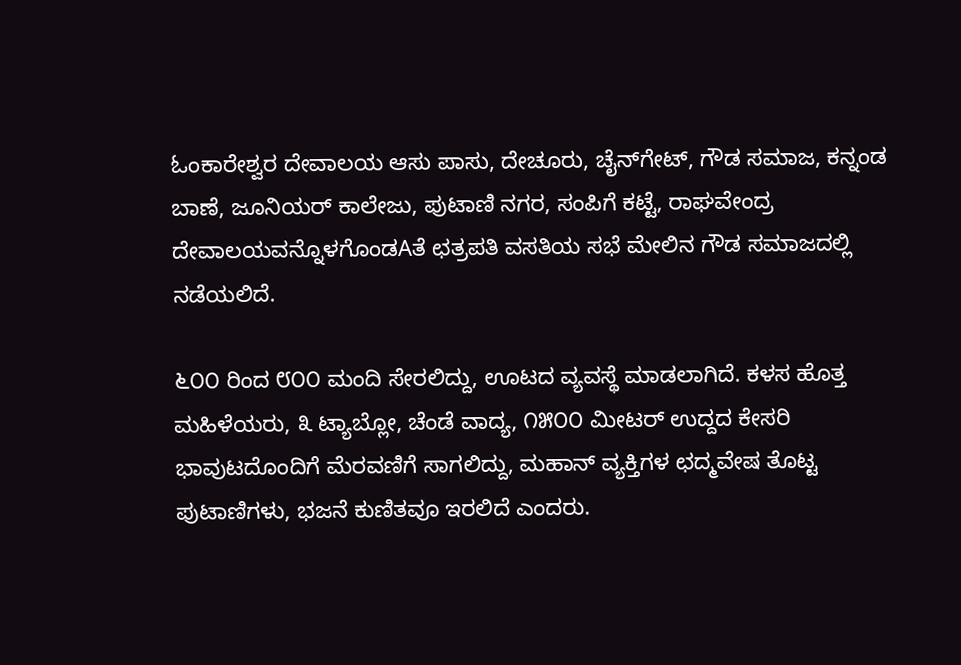ಓಂಕಾರೇಶ್ವರ ದೇವಾಲಯ ಆಸು ಪಾಸು, ದೇಚೂರು, ಚೈನ್‌ಗೇಟ್, ಗೌಡ ಸಮಾಜ, ಕನ್ನಂಡ ಬಾಣೆ, ಜೂನಿಯರ್ ಕಾಲೇಜು, ಪುಟಾಣಿ ನಗರ, ಸಂಪಿಗೆ ಕಟ್ಟೆ, ರಾಘವೇಂದ್ರ ದೇವಾಲಯವನ್ನೊಳಗೊಂಡAತೆ ಛತ್ರಪತಿ ವಸತಿಯ ಸಭೆ ಮೇಲಿನ ಗೌಡ ಸಮಾಜದಲ್ಲಿ ನಡೆಯಲಿದೆ.

೬೦೦ ರಿಂದ ೮೦೦ ಮಂದಿ ಸೇರಲಿದ್ದು, ಊಟದ ವ್ಯವಸ್ಥೆ ಮಾಡಲಾಗಿದೆ. ಕಳಸ ಹೊತ್ತ ಮಹಿಳೆಯರು, ೩ ಟ್ಯಾಬ್ಲೋ, ಚೆಂಡೆ ವಾದ್ಯ, ೧೫೦೦ ಮೀಟರ್ ಉದ್ದದ ಕೇಸರಿ ಭಾವುಟದೊಂದಿಗೆ ಮೆರವಣಿಗೆ ಸಾಗಲಿದ್ದು, ಮಹಾನ್ ವ್ಯಕ್ತಿಗಳ ಛದ್ಮವೇಷ ತೊಟ್ಟ ಪುಟಾಣಿಗಳು, ಭಜನೆ ಕುಣಿತವೂ ಇರಲಿದೆ ಎಂದರು.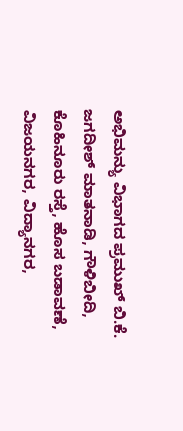ಅಭಿಮನ್ಯು ವಿಭಾಗದ ಪ್ರಮುಖ್ ಬಿ.ಕೆ. ಜಗದೀಶ್ ಮಾತನಾಡಿ, ಗೌಳಿಬೀದಿ, ಕೊಹಿನೂರು ರಸ್ತೆ, ಹೊಸ ಬಡಾವಣೆ, ವಿಜಯನಗರ, ವಿದ್ಯಾನಗರ,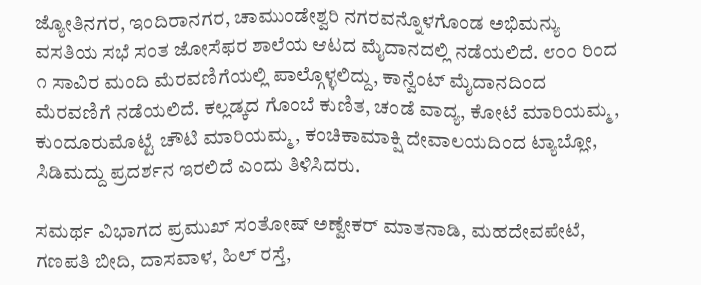ಜ್ಯೋತಿನಗರ, ಇಂದಿರಾನಗರ, ಚಾಮುಂಡೇಶ್ವರಿ ನಗರವನ್ನೊಳಗೊಂಡ ಅಭಿಮನ್ಯು ವಸತಿಯ ಸಭೆ ಸಂತ ಜೋಸೆಫರ ಶಾಲೆಯ ಆಟದ ಮೈದಾನದಲ್ಲಿ ನಡೆಯಲಿದೆ. ೮೦೦ ರಿಂದ ೧ ಸಾವಿರ ಮಂದಿ ಮೆರವಣಿಗೆಯಲ್ಲಿ ಪಾಲ್ಗೊಳ್ಳಲಿದ್ದು, ಕಾನ್ವೆಂಟ್ ಮೈದಾನದಿಂದ ಮೆರವಣಿಗೆ ನಡೆಯಲಿದೆ. ಕಲ್ಲಡ್ಕದ ಗೊಂಬೆ ಕುಣಿತ, ಚಂಡೆ ವಾದ್ಯ, ಕೋಟೆ ಮಾರಿಯಮ್ಮ, ಕುಂದೂರುಮೊಟ್ಟೆ ಚೌಟಿ ಮಾರಿಯಮ್ಮ, ಕಂಚಿಕಾಮಾಕ್ಷಿ ದೇವಾಲಯದಿಂದ ಟ್ಯಾಬ್ಲೋ, ಸಿಡಿಮದ್ದು ಪ್ರದರ್ಶನ ಇರಲಿದೆ ಎಂದು ತಿಳಿಸಿದರು.

ಸಮರ್ಥ ವಿಭಾಗದ ಪ್ರಮುಖ್ ಸಂತೋಷ್ ಅಣ್ವೇಕರ್ ಮಾತನಾಡಿ, ಮಹದೇವಪೇಟೆ, ಗಣಪತಿ ಬೀದಿ, ದಾಸವಾಳ, ಹಿಲ್ ರಸ್ತೆ,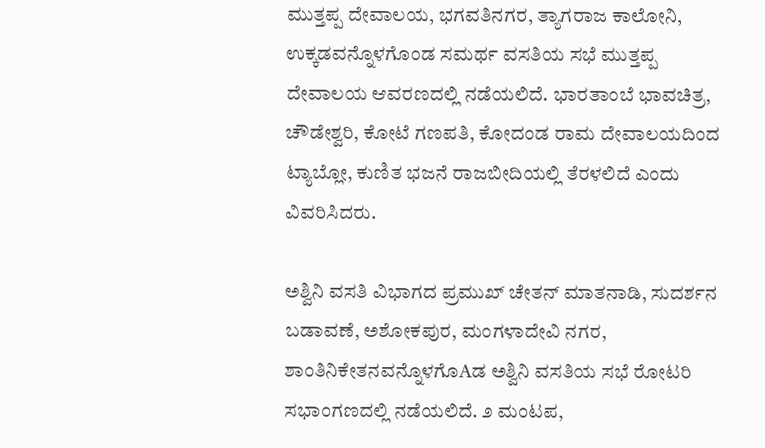ಮುತ್ತಪ್ಪ ದೇವಾಲಯ, ಭಗವತಿನಗರ, ತ್ಯಾಗರಾಜ ಕಾಲೋನಿ, ಉಕ್ಕಡವನ್ನೊಳಗೊಂಡ ಸಮರ್ಥ ವಸತಿಯ ಸಭೆ ಮುತ್ತಪ್ಪ ದೇವಾಲಯ ಆವರಣದಲ್ಲಿ ನಡೆಯಲಿದೆ. ಭಾರತಾಂಬೆ ಭಾವಚಿತ್ರ, ಚೌಡೇಶ್ವರಿ, ಕೋಟೆ ಗಣಪತಿ, ಕೋದಂಡ ರಾಮ ದೇವಾಲಯದಿಂದ ಟ್ಯಾಬ್ಲೋ, ಕುಣಿತ ಭಜನೆ ರಾಜಬೀದಿಯಲ್ಲಿ ತೆರಳಲಿದೆ ಎಂದು ವಿವರಿಸಿದರು.

ಅಶ್ವಿನಿ ವಸತಿ ವಿಭಾಗದ ಪ್ರಮುಖ್ ಚೇತನ್ ಮಾತನಾಡಿ, ಸುದರ್ಶನ ಬಡಾವಣೆ, ಅಶೋಕಪುರ, ಮಂಗಳಾದೇವಿ ನಗರ, ಶಾಂತಿನಿಕೇತನವನ್ನೊಳಗೊAಡ ಅಶ್ವಿನಿ ವಸತಿಯ ಸಭೆ ರೋಟರಿ ಸಭಾಂಗಣದಲ್ಲಿ ನಡೆಯಲಿದೆ. ೨ ಮಂಟಪ,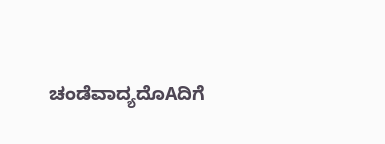ಚಂಡೆವಾದ್ಯದೊAದಿಗೆ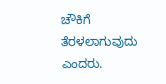ಚೌಕಿಗೆ ತೆರಳಲಾಗುವುದು ಎಂದರು.